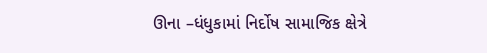ઊના –ધંધુકામાં નિર્દોષ સામાજિક ક્ષેત્રે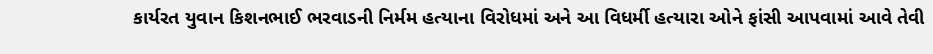કાર્યરત યુવાન કિશનભાઈ ભરવાડની નિર્મમ હત્યાના વિરોધમાં અને આ વિધર્મી હત્યારા ઓને ફાંસી આપવામાં આવે તેવી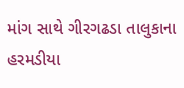માંગ સાથે ગીરગઢડા તાલુકાના હરમડીયા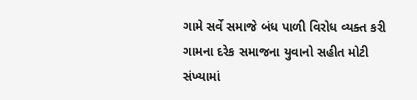ગામે સર્વે સમાજે બંધ પાળી વિરોધ વ્યક્ત કરી ગામના દરેક સમાજના યુવાનો સહીત મોટી સંખ્યામાં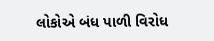લોકોએ બંધ પાળી વિરોધ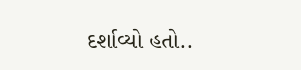દર્શાવ્યો હતો..